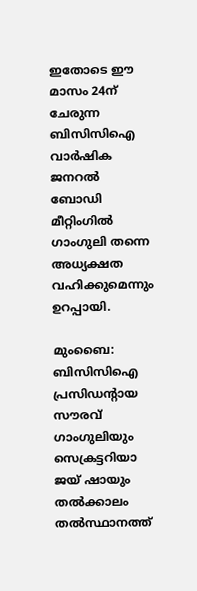ഇതോടെ ഈ മാസം 24ന് ചേരുന്ന ബിസിസിഐ വാര്‍ഷിക ജനറല്‍ ബോഡി മീറ്റിംഗില്‍ ഗാംഗുലി തന്നെ അധ്യക്ഷത വഹിക്കുമെന്നും ഉറപ്പായി.

മുംബൈ: ബിസിസിഐ പ്രസിഡന്‍റായ സൗരവ് ഗാംഗുലിയും സെക്രട്ടറിയാ ജയ് ഷായും തല്‍ക്കാലം തല്‍സ്ഥാനത്ത്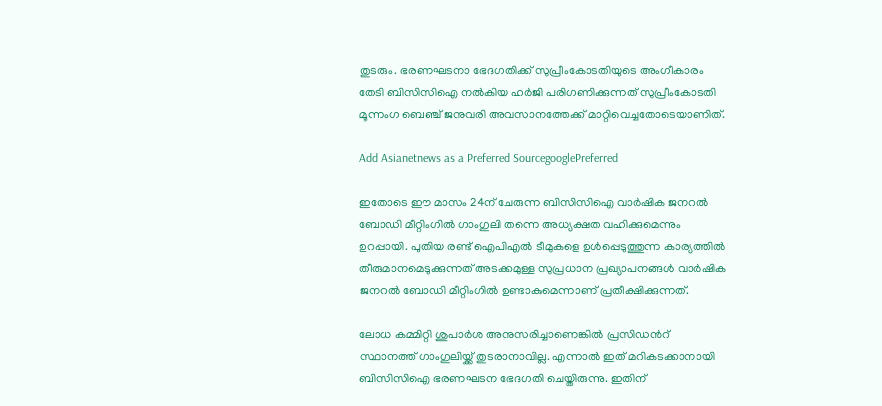തുടരും. ഭരണഘടനാ ഭേദഗതിക്ക് സുപ്രീംകോടതിയുടെ അംഗീകാരം തേടി ബിസിസിഐ നല്‍കിയ ഹര്‍ജി പരിഗണിക്കുന്നത് സുപ്രീംകോടതി മൂന്നംഗ ബെഞ്ച് ജനുവരി അവസാനത്തേക്ക് മാറ്റിവെച്ചതോടെയാണിത്.

Add Asianetnews as a Preferred SourcegooglePreferred

ഇതോടെ ഈ മാസം 24ന് ചേരുന്ന ബിസിസിഐ വാര്‍ഷിക ജനറല്‍ ബോഡി മീറ്റിംഗില്‍ ഗാംഗുലി തന്നെ അധ്യക്ഷത വഹിക്കുമെന്നും ഉറപ്പായി. പുതിയ രണ്ട് ഐപിഎല്‍ ടീമുകളെ ഉള്‍പ്പെടുത്തുന്ന കാര്യത്തില്‍ തീരുമാനമെടുക്കുന്നത് അടക്കമുള്ള സുപ്രധാന പ്രഖ്യാപനങ്ങള്‍ വാര്‍ഷിക ജനറല്‍ ബോഡി മീറ്റിംഗില്‍ ഉണ്ടാകുമെന്നാണ് പ്രതീക്ഷിക്കുന്നത്.

ലോധ കമ്മിറ്റി ശുപാര്‍ശ അനുസരിച്ചാണെങ്കില്‍ പ്രസിഡന്‍റ് സ്ഥാനത്ത് ഗാംഗുലിയ്ക്ക് തുടരാനാവില്ല. എന്നാല്‍ ഇത് മറികടക്കാനായി ബിസിസിഐ ഭരണഘടന ഭേദഗതി ചെയ്തിരുന്നു. ഇതിന്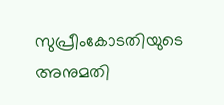സുപ്രീംകോടതിയുടെ അനുമതി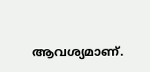ആവശ്യമാണ്.